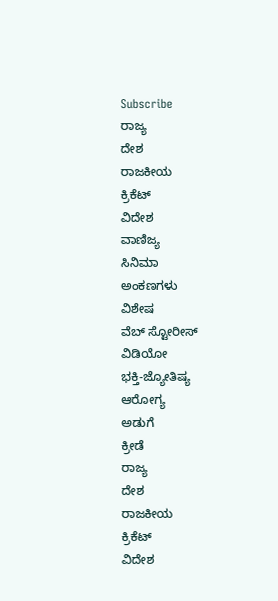Subscribe
ರಾಜ್ಯ
ದೇಶ
ರಾಜಕೀಯ
ಕ್ರಿಕೆಟ್
ವಿದೇಶ
ವಾಣಿಜ್ಯ
ಸಿನಿಮಾ
ಅಂಕಣಗಳು
ವಿಶೇಷ
ವೆಬ್ ಸ್ಟೋರೀಸ್
ವಿಡಿಯೋ
ಭಕ್ತಿ-ಜ್ಯೋತಿಷ್ಯ
ಆರೋಗ್ಯ
ಅಡುಗೆ
ಕ್ರೀಡೆ
ರಾಜ್ಯ
ದೇಶ
ರಾಜಕೀಯ
ಕ್ರಿಕೆಟ್
ವಿದೇಶ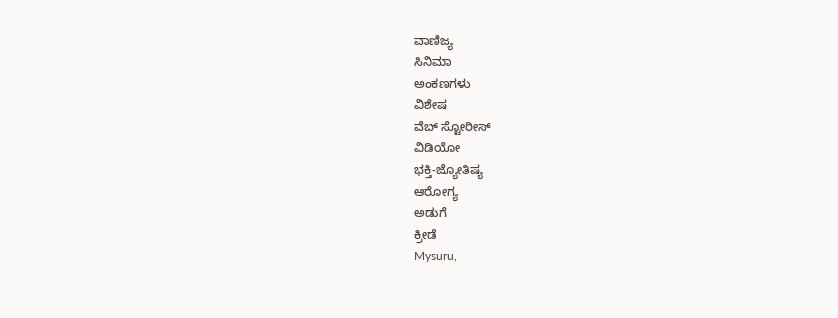ವಾಣಿಜ್ಯ
ಸಿನಿಮಾ
ಅಂಕಣಗಳು
ವಿಶೇಷ
ವೆಬ್ ಸ್ಟೋರೀಸ್
ವಿಡಿಯೋ
ಭಕ್ತಿ-ಜ್ಯೋತಿಷ್ಯ
ಆರೋಗ್ಯ
ಅಡುಗೆ
ಕ್ರೀಡೆ
Mysuru,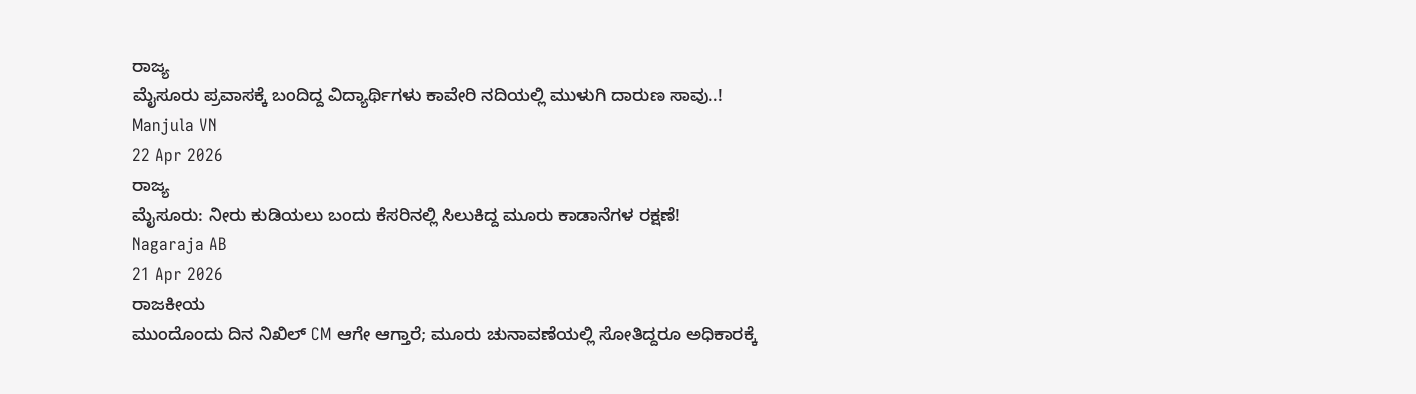ರಾಜ್ಯ
ಮೈಸೂರು ಪ್ರವಾಸಕ್ಕೆ ಬಂದಿದ್ದ ವಿದ್ಯಾರ್ಥಿಗಳು ಕಾವೇರಿ ನದಿಯಲ್ಲಿ ಮುಳುಗಿ ದಾರುಣ ಸಾವು..!
Manjula VN
22 Apr 2026
ರಾಜ್ಯ
ಮೈಸೂರು: ನೀರು ಕುಡಿಯಲು ಬಂದು ಕೆಸರಿನಲ್ಲಿ ಸಿಲುಕಿದ್ದ ಮೂರು ಕಾಡಾನೆಗಳ ರಕ್ಷಣೆ!
Nagaraja AB
21 Apr 2026
ರಾಜಕೀಯ
ಮುಂದೊಂದು ದಿನ ನಿಖಿಲ್ CM ಆಗೇ ಆಗ್ತಾರೆ; ಮೂರು ಚುನಾವಣೆಯಲ್ಲಿ ಸೋತಿದ್ದರೂ ಅಧಿಕಾರಕ್ಕೆ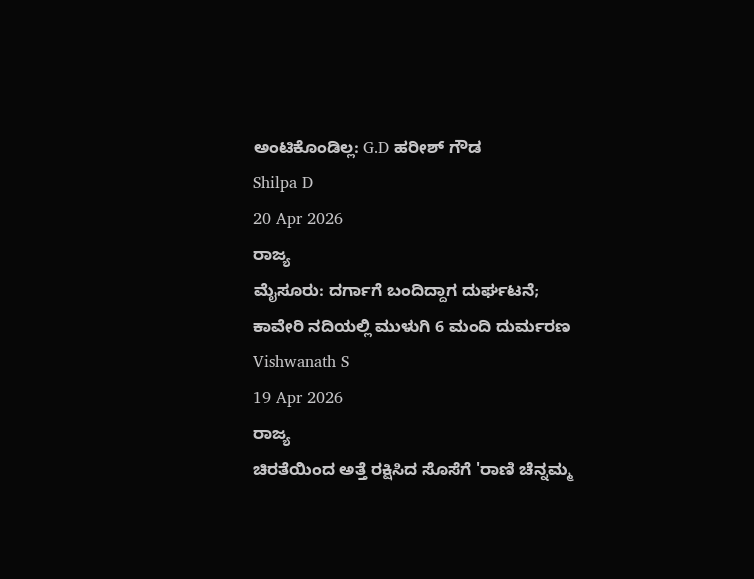ಅಂಟಿಕೊಂಡಿಲ್ಲ: G.D ಹರೀಶ್ ಗೌಡ
Shilpa D
20 Apr 2026
ರಾಜ್ಯ
ಮೈಸೂರು: ದರ್ಗಾಗೆ ಬಂದಿದ್ದಾಗ ದುರ್ಘಟನೆ; ಕಾವೇರಿ ನದಿಯಲ್ಲಿ ಮುಳುಗಿ 6 ಮಂದಿ ದುರ್ಮರಣ
Vishwanath S
19 Apr 2026
ರಾಜ್ಯ
ಚಿರತೆಯಿಂದ ಅತ್ತೆ ರಕ್ಷಿಸಿದ ಸೊಸೆಗೆ 'ರಾಣಿ ಚೆನ್ನಮ್ಮ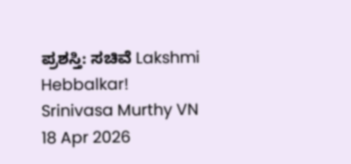ಪ್ರಶಸ್ತಿ: ಸಚಿವೆ Lakshmi Hebbalkar!
Srinivasa Murthy VN
18 Apr 2026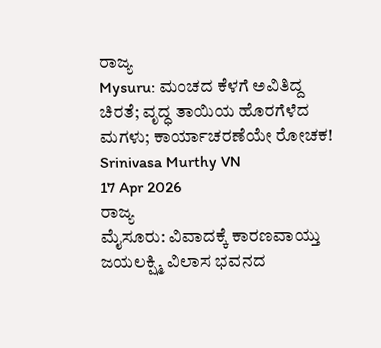ರಾಜ್ಯ
Mysuru: ಮಂಚದ ಕೆಳಗೆ ಅವಿತಿದ್ದ ಚಿರತೆ; ವೃದ್ಧ ತಾಯಿಯ ಹೊರಗೆಳೆದ ಮಗಳು; ಕಾರ್ಯಾಚರಣೆಯೇ ರೋಚಕ!
Srinivasa Murthy VN
17 Apr 2026
ರಾಜ್ಯ
ಮೈಸೂರು: ವಿವಾದಕ್ಕೆ ಕಾರಣವಾಯ್ತು ಜಯಲಕ್ಷ್ಮಿ ವಿಲಾಸ ಭವನದ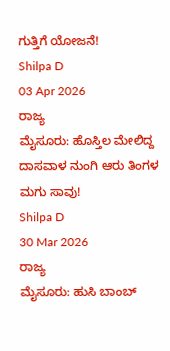ಗುತ್ತಿಗೆ ಯೋಜನೆ!
Shilpa D
03 Apr 2026
ರಾಜ್ಯ
ಮೈಸೂರು: ಹೊಸ್ತಿಲ ಮೇಲಿದ್ದ ದಾಸವಾಳ ನುಂಗಿ ಆರು ತಿಂಗಳ ಮಗು ಸಾವು!
Shilpa D
30 Mar 2026
ರಾಜ್ಯ
ಮೈಸೂರು: ಹುಸಿ ಬಾಂಬ್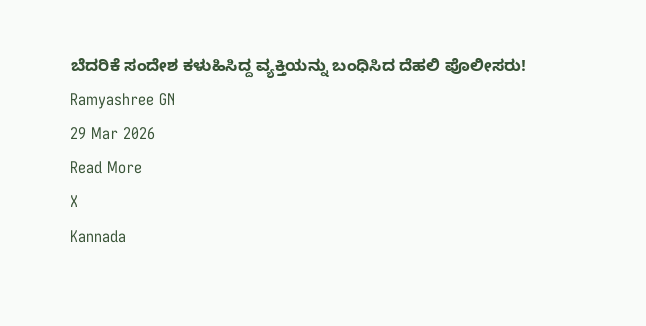ಬೆದರಿಕೆ ಸಂದೇಶ ಕಳುಹಿಸಿದ್ದ ವ್ಯಕ್ತಿಯನ್ನು ಬಂಧಿಸಿದ ದೆಹಲಿ ಪೊಲೀಸರು!
Ramyashree GN
29 Mar 2026
Read More
X
Kannada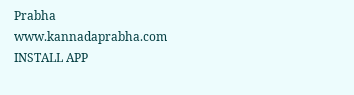Prabha
www.kannadaprabha.com
INSTALL APP